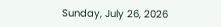Sunday, July 26, 2026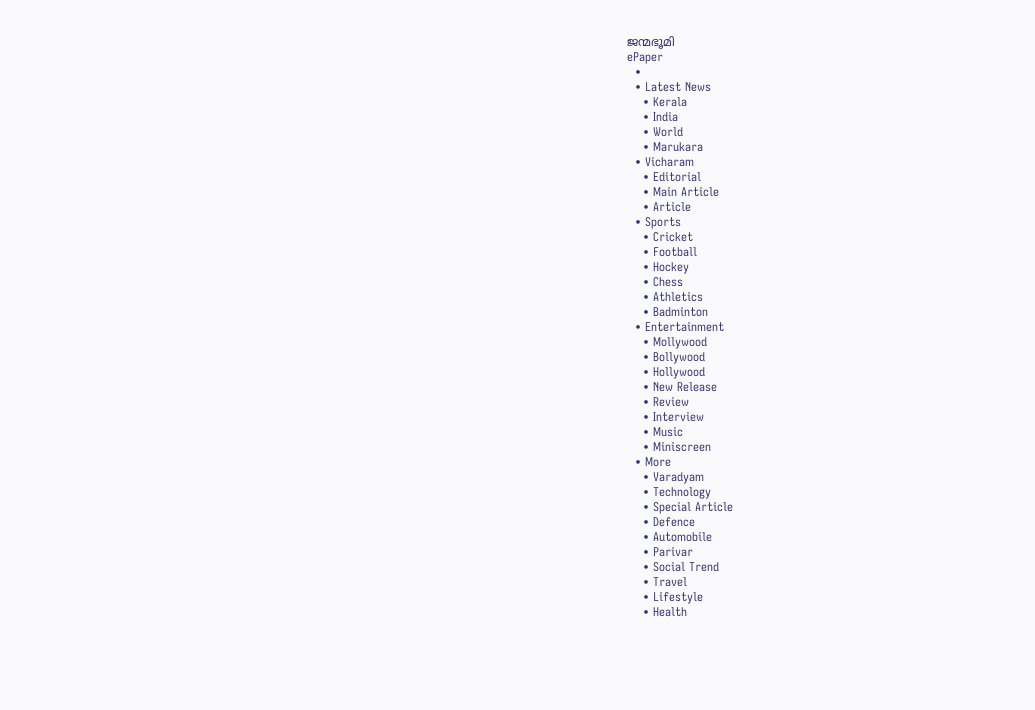ജന്മഭൂമി
ePaper
  •
  • Latest News
    • Kerala
    • India
    • World
    • Marukara
  • Vicharam
    • Editorial
    • Main Article
    • Article
  • Sports
    • Cricket
    • Football
    • Hockey
    • Chess
    • Athletics
    • Badminton
  • Entertainment
    • Mollywood
    • Bollywood
    • Hollywood
    • New Release
    • Review
    • Interview
    • Music
    • Miniscreen
  • More
    • Varadyam
    • Technology
    • Special Article
    • Defence
    • Automobile
    • Parivar
    • Social Trend
    • Travel
    • Lifestyle
    • Health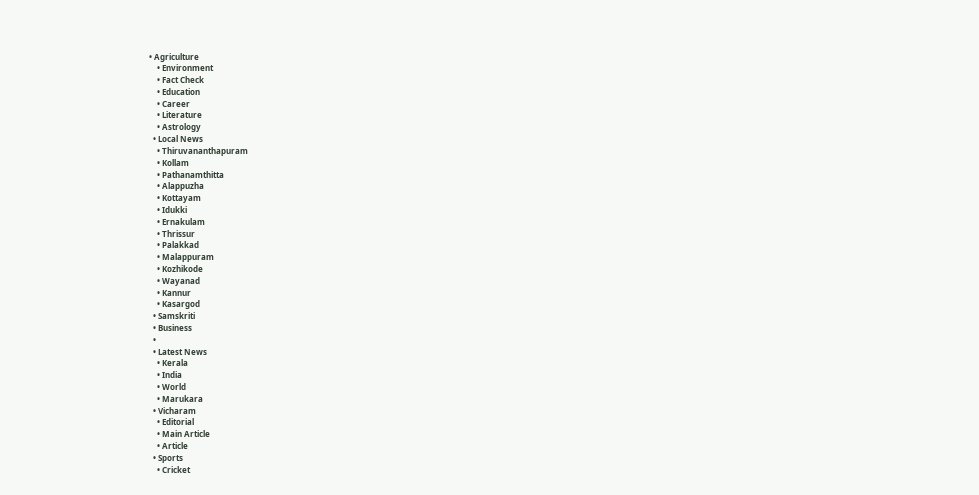• Agriculture
    • Environment
    • Fact Check
    • Education
    • Career
    • Literature
    • Astrology
  • Local News
    • Thiruvananthapuram
    • Kollam
    • Pathanamthitta
    • Alappuzha
    • Kottayam
    • Idukki
    • Ernakulam
    • Thrissur
    • Palakkad
    • Malappuram
    • Kozhikode
    • Wayanad
    • Kannur
    • Kasargod
  • Samskriti
  • Business
  •
  • Latest News
    • Kerala
    • India
    • World
    • Marukara
  • Vicharam
    • Editorial
    • Main Article
    • Article
  • Sports
    • Cricket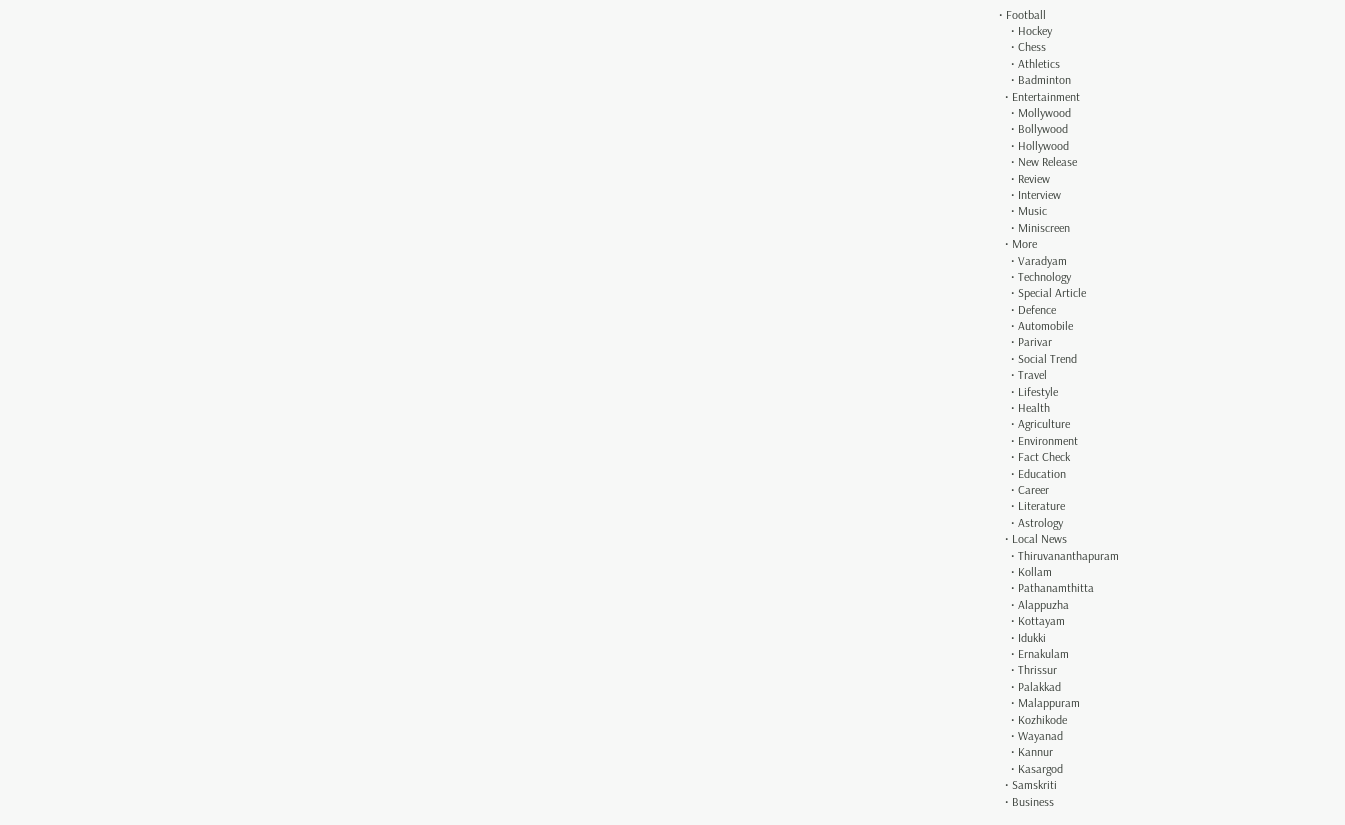• Football
    • Hockey
    • Chess
    • Athletics
    • Badminton
  • Entertainment
    • Mollywood
    • Bollywood
    • Hollywood
    • New Release
    • Review
    • Interview
    • Music
    • Miniscreen
  • More
    • Varadyam
    • Technology
    • Special Article
    • Defence
    • Automobile
    • Parivar
    • Social Trend
    • Travel
    • Lifestyle
    • Health
    • Agriculture
    • Environment
    • Fact Check
    • Education
    • Career
    • Literature
    • Astrology
  • Local News
    • Thiruvananthapuram
    • Kollam
    • Pathanamthitta
    • Alappuzha
    • Kottayam
    • Idukki
    • Ernakulam
    • Thrissur
    • Palakkad
    • Malappuram
    • Kozhikode
    • Wayanad
    • Kannur
    • Kasargod
  • Samskriti
  • Business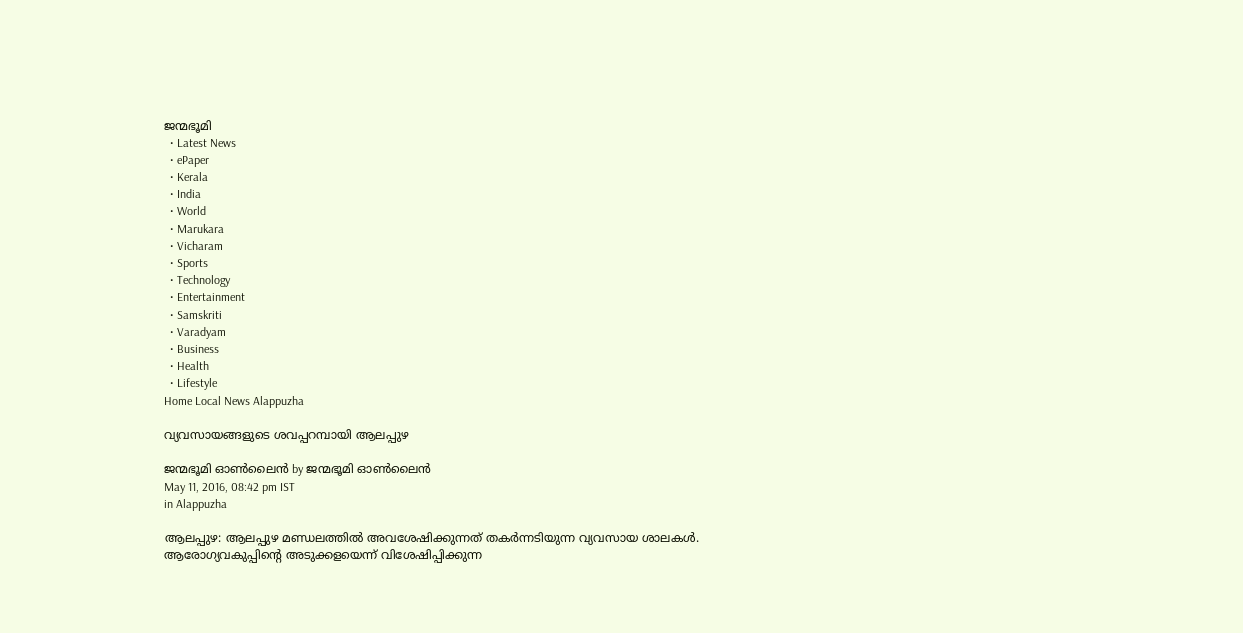ജന്മഭൂമി
  • Latest News
  • ePaper
  • Kerala
  • India
  • World
  • Marukara
  • Vicharam
  • Sports
  • Technology
  • Entertainment
  • Samskriti
  • Varadyam
  • Business
  • Health
  • Lifestyle
Home Local News Alappuzha

വ്യവസായങ്ങളുടെ ശവപ്പറമ്പായി ആലപ്പുഴ

ജന്മഭൂമി ഓണ്‍ലൈന്‍ by ജന്മഭൂമി ഓണ്‍ലൈന്‍
May 11, 2016, 08:42 pm IST
in Alappuzha

ആലപ്പുഴ: ആലപ്പുഴ മണ്ഡലത്തില്‍ അവശേഷിക്കുന്നത് തകര്‍ന്നടിയുന്ന വ്യവസായ ശാലകള്‍. ആരോഗ്യവകുപ്പിന്റെ അടുക്കളയെന്ന് വിശേഷിപ്പിക്കുന്ന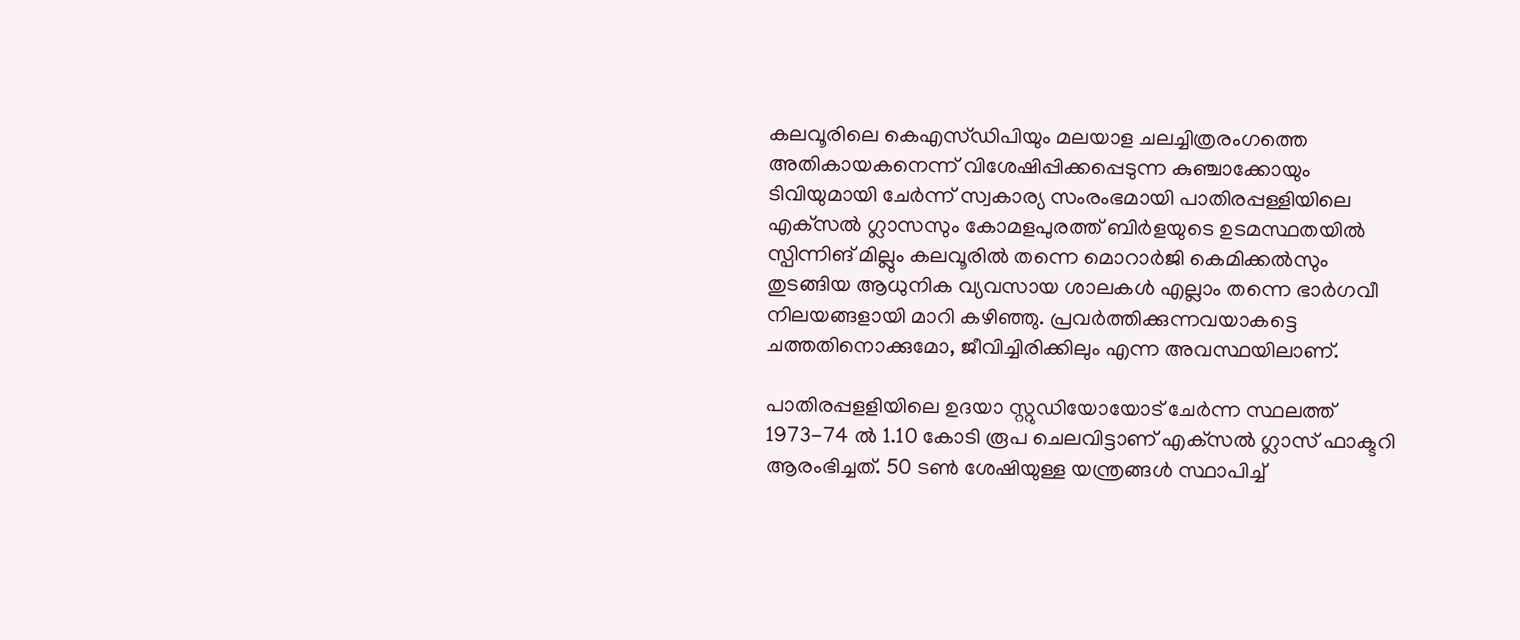കലവൂരിലെ കെഎസ്ഡിപിയും മലയാള ചലച്ചിത്രരംഗത്തെ അതികായകനെന്ന് വിശേഷിപ്പിക്കപ്പെടുന്ന കുഞ്ചാക്കോയും ടിവിയുമായി ചേര്‍ന്ന് സ്വകാര്യ സംരംഭമായി പാതിരപ്പള്ളിയിലെ എക്‌സല്‍ ഗ്ലാസസും കോമളപുരത്ത് ബിര്‍ളയുടെ ഉടമസ്ഥതയില്‍ സ്പിന്നിങ് മില്ലും കലവൂരില്‍ തന്നെ മൊറാര്‍ജി കെമിക്കല്‍സും തുടങ്ങിയ ആധുനിക വ്യവസായ ശാലകള്‍ എല്ലാം തന്നെ ഭാര്‍ഗവീ നിലയങ്ങളായി മാറി കഴിഞ്ഞു. പ്രവര്‍ത്തിക്കുന്നവയാകട്ടെ ചത്തതിനൊക്കുമോ, ജീവിച്ചിരിക്കിലും എന്ന അവസ്ഥയിലാണ്.

പാതിരപ്പളളിയിലെ ഉദയാ സ്റ്റുഡിയോയോട് ചേര്‍ന്ന സ്ഥലത്ത് 1973-74 ല്‍ 1.10 കോടി രൂപ ചെലവിട്ടാണ് എക്‌സല്‍ ഗ്ലാസ് ഫാക്ടറി ആരംഭിച്ചത്. 50 ടണ്‍ ശേഷിയുള്ള യന്ത്രങ്ങള്‍ സ്ഥാപിച്ച്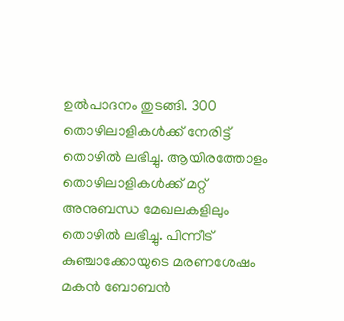ഉല്‍പാദനം തുടങ്ങി. 300 തൊഴിലാളികള്‍ക്ക് നേരിട്ട് തൊഴില്‍ ലഭിച്ചു. ആയിരത്തോളം തൊഴിലാളികള്‍ക്ക് മറ്റ് അനുബന്ധ മേഖലകളിലും തൊഴില്‍ ലഭിച്ചു. പിന്നീട് കുഞ്ചാക്കോയുടെ മരണശേഷം മകന്‍ ബോബന്‍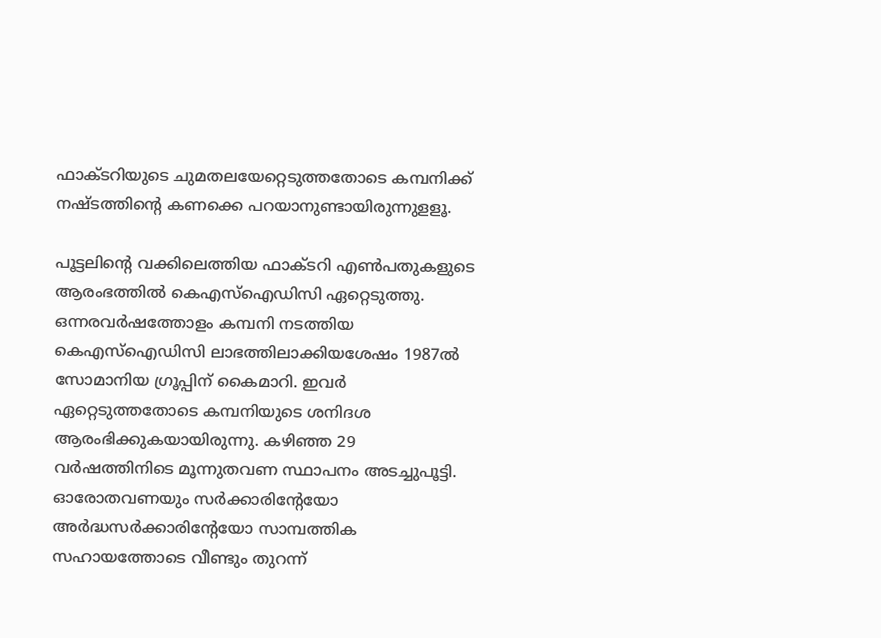ഫാക്ടറിയുടെ ചുമതലയേറ്റെടുത്തതോടെ കമ്പനിക്ക് നഷ്ടത്തിന്റെ കണക്കെ പറയാനുണ്ടായിരുന്നുളളൂ.

പൂട്ടലിന്റെ വക്കിലെത്തിയ ഫാക്ടറി എണ്‍പതുകളുടെ ആരംഭത്തില്‍ കെഎസ്‌ഐഡിസി ഏറ്റെടുത്തു. ഒന്നരവര്‍ഷത്തോളം കമ്പനി നടത്തിയ കെഎസ്‌ഐഡിസി ലാഭത്തിലാക്കിയശേഷം 1987ല്‍ സോമാനിയ ഗ്രൂപ്പിന് കൈമാറി. ഇവര്‍ ഏറ്റെടുത്തതോടെ കമ്പനിയുടെ ശനിദശ ആരംഭിക്കുകയായിരുന്നു. കഴിഞ്ഞ 29 വര്‍ഷത്തിനിടെ മൂന്നുതവണ സ്ഥാപനം അടച്ചുപൂട്ടി. ഓരോതവണയും സര്‍ക്കാരിന്റേയോ അര്‍ദ്ധസര്‍ക്കാരിന്റേയോ സാമ്പത്തിക സഹായത്തോടെ വീണ്ടും തുറന്ന്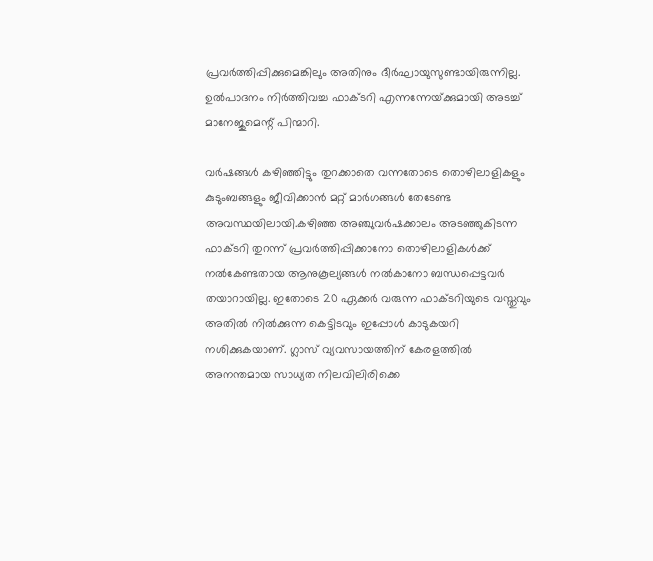പ്രവര്‍ത്തിപ്പിക്കുമെങ്കിലും അതിനും ദീര്‍ഘായുസുണ്ടായിരുന്നില്ല. ഉല്‍പാദനം നിര്‍ത്തിവച്ച ഫാക്ടറി എന്നന്നേയ്‌ക്കുമായി അടച്ച് മാനേജുമെന്റ് പിന്മാറി.

വര്‍ഷങ്ങള്‍ കഴിഞ്ഞിട്ടും തുറക്കാതെ വന്നതോടെ തൊഴിലാളികളും കുടുംബങ്ങളും ജീവിക്കാന്‍ മറ്റ് മാര്‍ഗങ്ങള്‍ തേടേണ്ട അവസ്ഥയിലായി.കഴിഞ്ഞ അഞ്ചുവര്‍ഷക്കാലം അടഞ്ഞുകിടന്ന ഫാക്ടറി തുറന്ന് പ്രവര്‍ത്തിപ്പിക്കാനോ തൊഴിലാളികള്‍ക്ക് നല്‍കേണ്ടതായ ആനുകൂല്യങ്ങള്‍ നല്‍കാനോ ബന്ധപ്പെട്ടവര്‍ തയാറായില്ല. ഇതോടെ 20 ഏക്കര്‍ വരുന്ന ഫാക്ടറിയുടെ വസ്തുവും അതില്‍ നില്‍ക്കുന്ന കെട്ടിടവും ഇപ്പോള്‍ കാടുകയറി നശിക്കുകയാണ്. ഗ്ലാസ് വ്യവസായത്തിന് കേരളത്തില്‍ അനന്തമായ സാധ്യത നിലവിലിരിക്കെ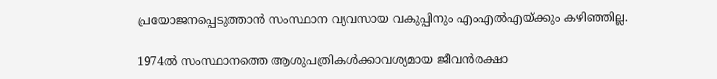പ്രയോജനപ്പെടുത്താന്‍ സംസ്ഥാന വ്യവസായ വകുപ്പിനും എംഎല്‍എയ്‌ക്കും കഴിഞ്ഞില്ല.

1974ല്‍ സംസ്ഥാനത്തെ ആശുപത്രികള്‍ക്കാവശ്യമായ ജീവന്‍രക്ഷാ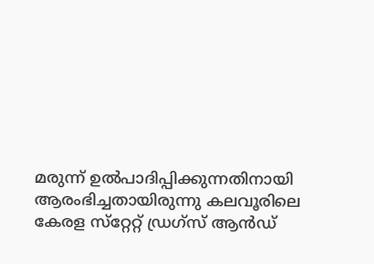മരുന്ന് ഉല്‍പാദിപ്പിക്കുന്നതിനായി ആരംഭിച്ചതായിരുന്നു കലവൂരിലെ കേരള സ്‌റ്റേറ്റ് ഡ്രഗ്‌സ് ആന്‍ഡ്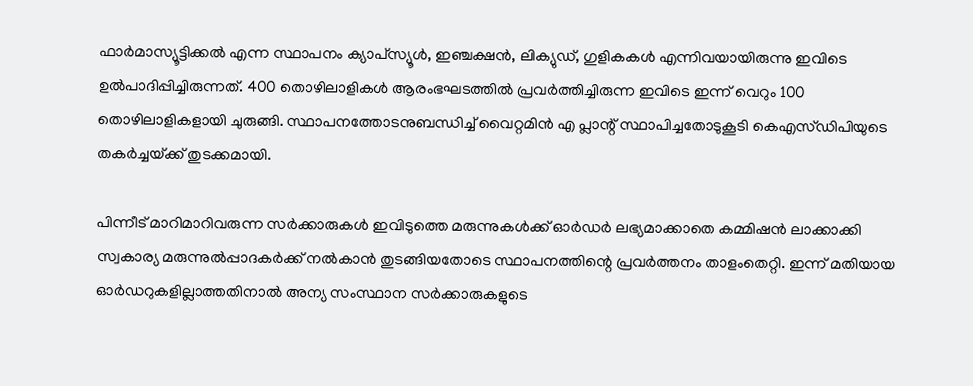ഫാര്‍മാസ്യൂട്ടിക്കല്‍ എന്ന സ്ഥാപനം ക്യാപ്‌സ്യൂള്‍, ഇഞ്ചക്ഷന്‍, ലിക്യുഡ്, ഗുളികകള്‍ എന്നിവയായിരുന്നു ഇവിടെ ഉല്‍പാദിപ്പിച്ചിരുന്നത്. 400 തൊഴിലാളികള്‍ ആരംഭഘടത്തില്‍ പ്രവര്‍ത്തിച്ചിരുന്ന ഇവിടെ ഇന്ന് വെറും 100 തൊഴിലാളികളായി ചുരുങ്ങി. സ്ഥാപനത്തോടനുബന്ധിച്ച് വൈറ്റമിന്‍ എ പ്ലാന്റ് സ്ഥാപിച്ചതോടുകൂടി കെഎസ്ഡിപിയുടെ തകര്‍ച്ചയ്‌ക്ക് തുടക്കമായി.

പിന്നീട് മാറിമാറിവരുന്ന സര്‍ക്കാരുകള്‍ ഇവിടുത്തെ മരുന്നുകള്‍ക്ക് ഓര്‍ഡര്‍ ലഭ്യമാക്കാതെ കമ്മിഷന്‍ ലാക്കാക്കി സ്വകാര്യ മരുന്നുല്‍പ്പാദകര്‍ക്ക് നല്‍കാന്‍ തുടങ്ങിയതോടെ സ്ഥാപനത്തിന്റെ പ്രവര്‍ത്തനം താളംതെറ്റി. ഇന്ന് മതിയായ ഓര്‍ഡറുകളില്ലാത്തതിനാല്‍ അന്യ സംസ്ഥാന സര്‍ക്കാരുകളുടെ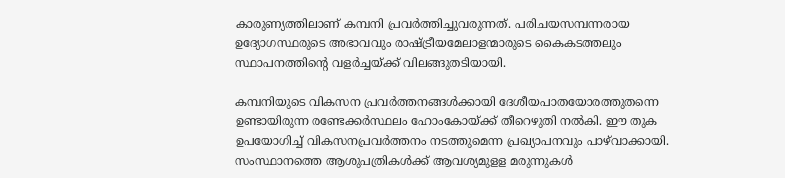കാരുണ്യത്തിലാണ് കമ്പനി പ്രവര്‍ത്തിച്ചുവരുന്നത്. പരിചയസമ്പന്നരായ ഉദ്യോഗസ്ഥരുടെ അഭാവവും രാഷ്‌ട്രീയമേലാളന്മാരുടെ കൈകടത്തലും സ്ഥാപനത്തിന്റെ വളര്‍ച്ചയ്‌ക്ക് വിലങ്ങുതടിയായി.

കമ്പനിയുടെ വികസന പ്രവര്‍ത്തനങ്ങള്‍ക്കായി ദേശീയപാതയോരത്തുതന്നെ ഉണ്ടായിരുന്ന രണ്ടേക്കര്‍സ്ഥലം ഹോംകോയ്‌ക്ക് തീറെഴുതി നല്‍കി. ഈ തുക ഉപയോഗിച്ച് വികസനപ്രവര്‍ത്തനം നടത്തുമെന്ന പ്രഖ്യാപനവും പാഴ്‌വാക്കായി. സംസ്ഥാനത്തെ ആശുപത്രികള്‍ക്ക് ആവശ്യമുളള മരുന്നുകള്‍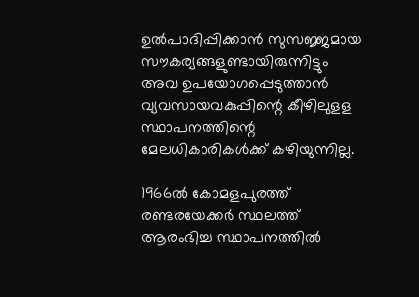ഉല്‍പാദിപ്പിക്കാന്‍ സുസജ്ജമായ സൗകര്യങ്ങളുണ്ടായിരുന്നിട്ടും അവ ഉപയോഗപ്പെടുത്താന്‍ വ്യവസായവകുപ്പിന്റെ കീഴിലുളള സ്ഥാപനത്തിന്റെ മേലധികാരികള്‍ക്ക് കഴിയുന്നില്ല.

1966ല്‍ കോമളപുരത്ത് രണ്ടരയേക്കര്‍ സ്ഥലത്ത് ആരംഭിച്ച സ്ഥാപനത്തില്‍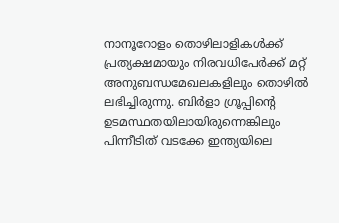നാനൂറോളം തൊഴിലാളികള്‍ക്ക് പ്രത്യക്ഷമായും നിരവധിപേര്‍ക്ക് മറ്റ് അനുബന്ധമേഖലകളിലും തൊഴില്‍ ലഭിച്ചിരുന്നു. ബിര്‍ളാ ഗ്രൂപ്പിന്റെ ഉടമസ്ഥതയിലായിരുന്നെങ്കിലും പിന്നീടിത് വടക്കേ ഇന്ത്യയിലെ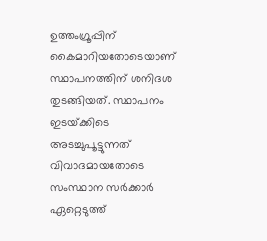ഉത്തംഗ്രൂപ്പിന് കൈമാറിയതോടെയാണ് സ്ഥാപനത്തിന് ശനിദശ തുടങ്ങിയത്. സ്ഥാപനം ഇടയ്‌ക്കിടെ അടച്ചുപൂട്ടുന്നത് വിവാദമായതോടെ സംസ്ഥാന സര്‍ക്കാര്‍ ഏറ്റെടുത്ത്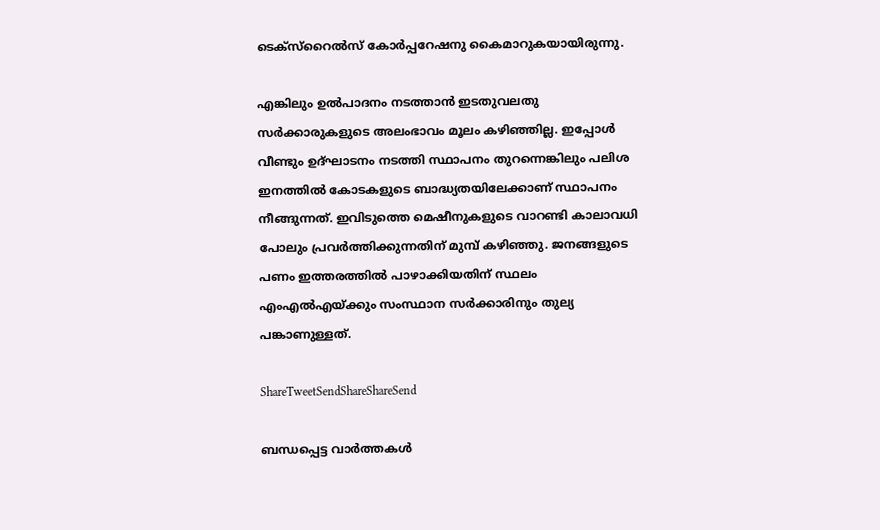ടെക്‌സ്‌റൈല്‍സ് കോര്‍പ്പറേഷനു കൈമാറുകയായിരുന്നു.

എങ്കിലും ഉല്‍പാദനം നടത്താന്‍ ഇടതുവലതു സര്‍ക്കാരുകളുടെ അലംഭാവം മൂലം കഴിഞ്ഞില്ല. ഇപ്പോള്‍ വീണ്ടും ഉദ്ഘാടനം നടത്തി സ്ഥാപനം തുറന്നെങ്കിലും പലിശ ഇനത്തില്‍ കോടകളുടെ ബാദ്ധ്യതയിലേക്കാണ് സ്ഥാപനം നീങ്ങുന്നത്. ഇവിടുത്തെ മെഷീനുകളുടെ വാറണ്ടി കാലാവധി പോലും പ്രവര്‍ത്തിക്കുന്നതിന് മുമ്പ് കഴിഞ്ഞു. ജനങ്ങളുടെ പണം ഇത്തരത്തില്‍ പാഴാക്കിയതിന് സ്ഥലം എംഎല്‍എയ്‌ക്കും സംസ്ഥാന സര്‍ക്കാരിനും തുല്യ പങ്കാണുള്ളത്.

ShareTweetSendShareShareSend

ബന്ധപ്പെട്ട വാര്‍ത്തകള്‍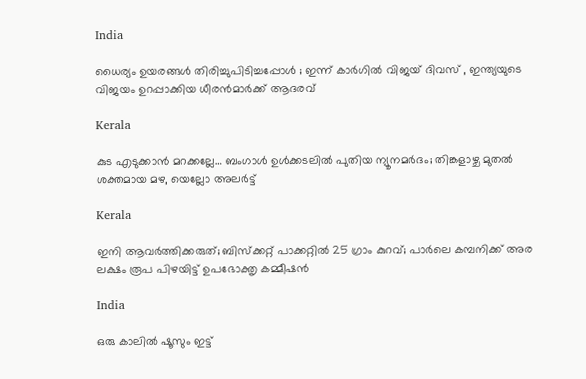India

ധൈര്യം ഉയരങ്ങൾ തിരിച്ചുപിടിച്ചപ്പോൾ ; ഇന്ന് കാർഗിൽ വിജയ് ദിവസ് , ഇന്ത്യയുടെ വിജയം ഉറപ്പാക്കിയ ധീരൻമാർക്ക് ആദരവ്

Kerala

കുട എടുക്കാന്‍ മറക്കല്ലേ… ബംഗാൾ ഉൾക്കടലിൽ പുതിയ ന്യൂനമർദം; തിങ്കളാഴ്ച മുതൽ ശക്തമായ മഴ, യെല്ലോ അലർട്ട്

Kerala

ഇനി ആവര്‍ത്തിക്കരുത്; ബിസ്‌ക്കറ്റ് പാക്കറ്റില്‍ 25 ഗ്രാം കുറവ്; പാര്‍ലെ കമ്പനിക്ക് അര ലക്ഷം രൂപ പിഴയിട്ട് ഉപഭോക്തൃ കമ്മീഷന്‍

India

ഒരു കാലിൽ ഷൂസും ഇട്ട്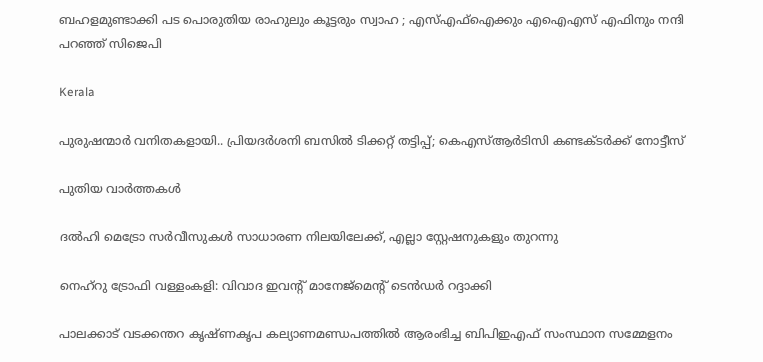ബഹളമുണ്ടാക്കി പട പൊരുതിയ രാഹുലും കൂട്ടരും സ്വാഹ ; എസ്എഫ്ഐക്കും എഐഎസ് എഫിനും നന്ദി പറഞ്ഞ് സിജെപി

Kerala

പുരുഷന്മാര്‍ വനിതകളായി.. പ്രിയദര്‍ശനി ബസില്‍ ടിക്കറ്റ് തട്ടിപ്പ്; കെഎസ്ആര്‍ടിസി കണ്ടക്ടര്‍ക്ക് നോട്ടീസ്

പുതിയ വാര്‍ത്തകള്‍

ദല്‍ഹി മെട്രോ സർവീസുകൾ സാധാരണ നിലയിലേക്ക്, എല്ലാ സ്റ്റേഷനുകളും തുറന്നു

നെഹ്റു ട്രോഫി വള്ളംകളി: വിവാദ ഇവന്റ് മാനേജ്‌മെന്റ് ടെൻഡര്‍ റദ്ദാക്കി

പാലക്കാട് വടക്കന്തറ കൃഷ്ണകൃപ കല്യാണമണ്ഡപത്തില്‍ ആരംഭിച്ച ബിപിഇഎഫ് സംസ്ഥാന സമ്മേളനം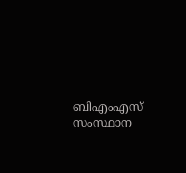ബിഎംഎസ് സംസ്ഥാന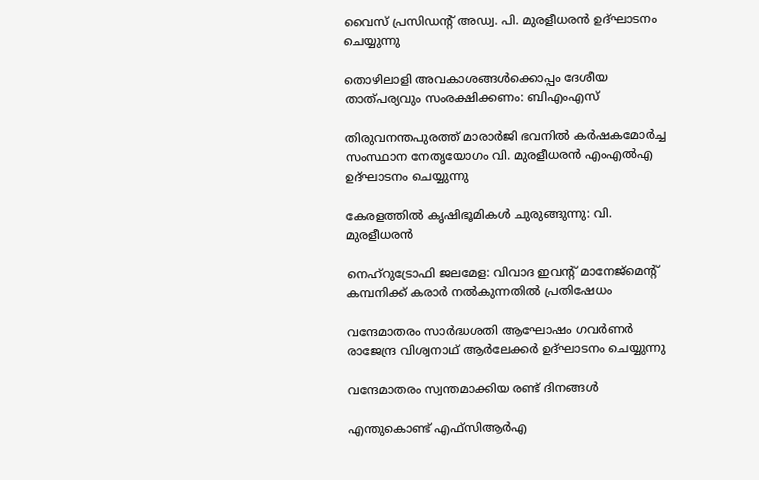വൈസ് പ്രസിഡന്റ് അഡ്വ. പി. മുരളീധരന്‍ ഉദ്ഘാടനം ചെയ്യുന്നു

തൊഴിലാളി അവകാശങ്ങള്‍ക്കൊപ്പം ദേശീയ താത്പര്യവും സംരക്ഷിക്കണം: ബിഎംഎസ്

തിരുവനന്തപുരത്ത് മാരാര്‍ജി ഭവനില്‍ കര്‍ഷകമോര്‍ച്ച സംസ്ഥാന നേതൃയോഗം വി. മുരളീധരന്‍ എംഎല്‍എ
ഉദ്ഘാടനം ചെയ്യുന്നു

കേരളത്തില്‍ കൃഷിഭൂമികള്‍ ചുരുങ്ങുന്നു: വി. മുരളീധരന്‍

നെഹ്റുട്രോഫി ജലമേള: വിവാദ ഇവന്റ് മാനേജ്‌മെന്റ് കമ്പനിക്ക് കരാര്‍ നല്‍കുന്നതില്‍ പ്രതിഷേധം

വന്ദേമാതരം സാര്‍ദ്ധശതി ആഘോഷം ഗവര്‍ണര്‍ രാജേന്ദ്ര വിശ്വനാഥ് ആര്‍ലേക്കര്‍ ഉദ്ഘാടനം ചെയ്യുന്നു

വന്ദേമാതരം സ്വന്തമാക്കിയ രണ്ട് ദിനങ്ങള്‍

എന്തുകൊണ്ട് എഫ്സിആര്‍എ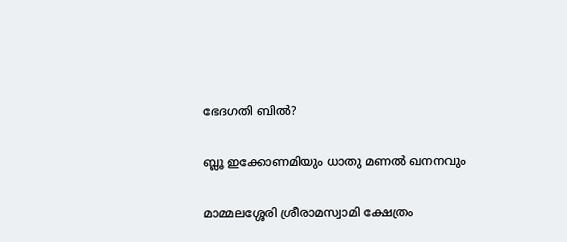ഭേദഗതി ബില്‍?

ബ്ലൂ ഇക്കോണമിയും ധാതു മണല്‍ ഖനനവും

മാമ്മലശ്ശേരി ശ്രീരാമസ്വാമി ക്ഷേത്രം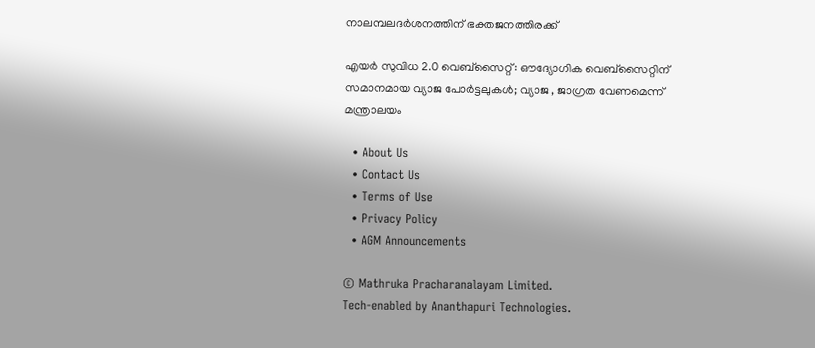നാലമ്പലദര്‍ശനത്തിന് ഭക്തജനത്തിരക്ക്

എയര്‍ സുവിധ 2.0 വെബ്സൈറ്റ്: ഔദ്യോഗിക വെബ്സൈറ്റിന് സമാനമായ വ്യാജ പോര്‍ട്ടലുകള്‍; വ്യാജ , ജാഗ്രത വേണമെന്ന് മന്ത്രാലയം

  • About Us
  • Contact Us
  • Terms of Use
  • Privacy Policy
  • AGM Announcements

© Mathruka Pracharanalayam Limited.
Tech-enabled by Ananthapuri Technologies.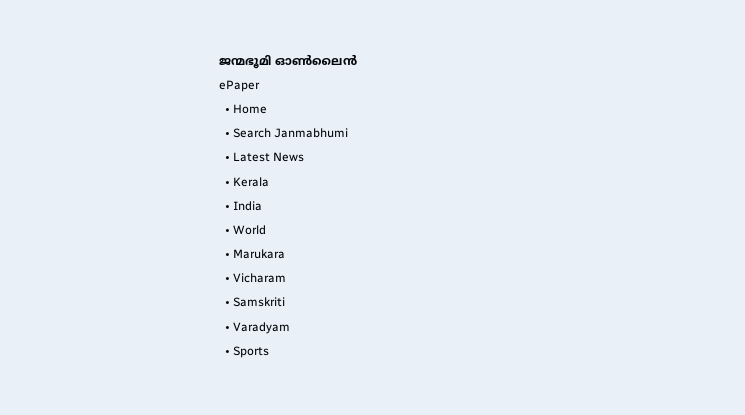ജന്മഭൂമി ഓണ്‍ലൈന്‍
ePaper
  • Home
  • Search Janmabhumi
  • Latest News
  • Kerala
  • India
  • World
  • Marukara
  • Vicharam
  • Samskriti
  • Varadyam
  • Sports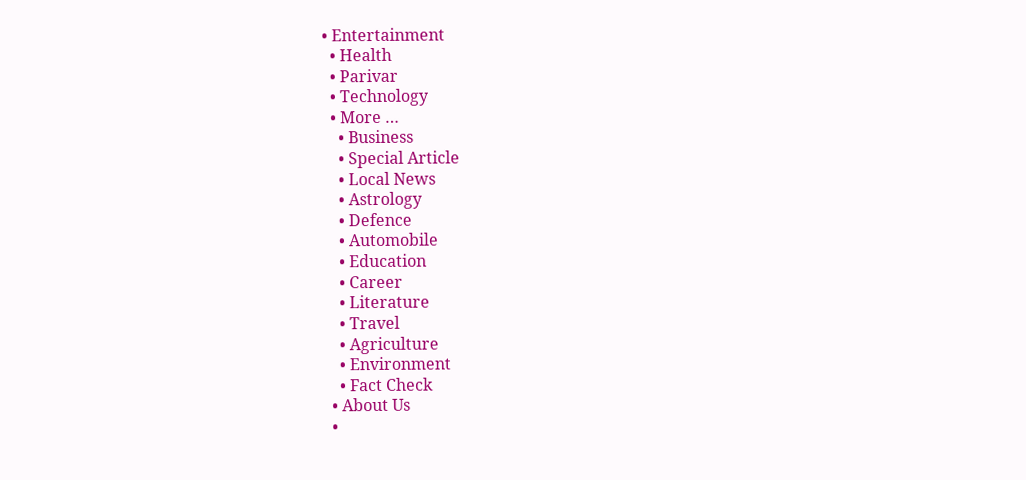• Entertainment
  • Health
  • Parivar
  • Technology
  • More …
    • Business
    • Special Article
    • Local News
    • Astrology
    • Defence
    • Automobile
    • Education
    • Career
    • Literature
    • Travel
    • Agriculture
    • Environment
    • Fact Check
  • About Us
  •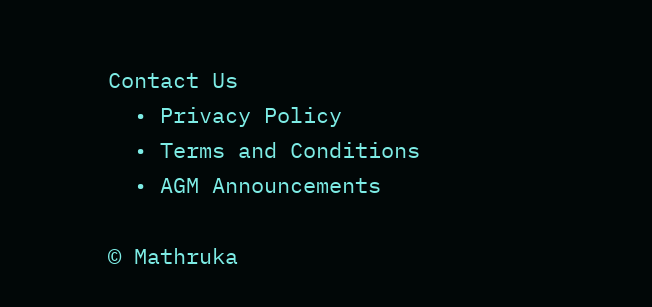Contact Us
  • Privacy Policy
  • Terms and Conditions
  • AGM Announcements

© Mathruka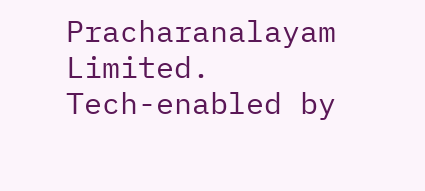Pracharanalayam Limited.
Tech-enabled by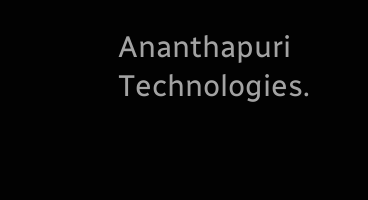Ananthapuri Technologies.